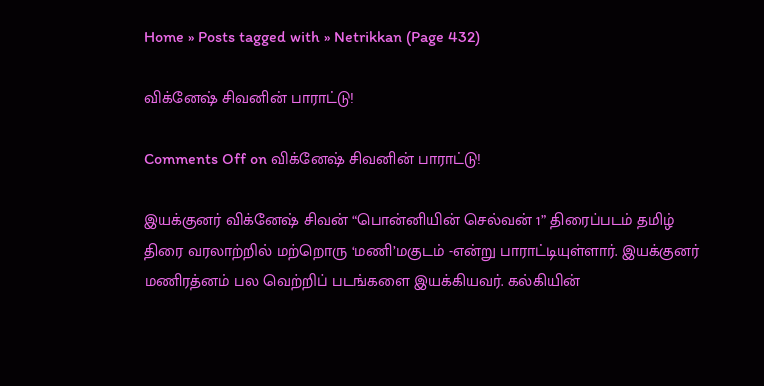Home » Posts tagged with » Netrikkan (Page 432)

விக்னேஷ் சிவனின் பாராட்டு!

Comments Off on விக்னேஷ் சிவனின் பாராட்டு!

இயக்குனர் விக்னேஷ் சிவன் “பொன்னியின் செல்வன் 1” திரைப்படம் தமிழ் திரை வரலாற்றில் மற்றொரு ‘மணி’மகுடம் -என்று பாராட்டியுள்ளார். இயக்குனர் மணிரத்னம் பல வெற்றிப் படங்களை இயக்கியவர். கல்கியின்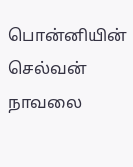பொன்னியின் செல்வன் நாவலை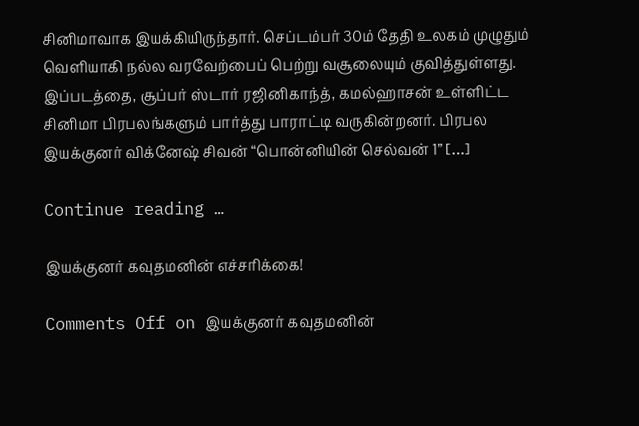சினிமாவாக இயக்கியிருந்தார். செப்டம்பர் 30ம் தேதி உலகம் முழுதும் வெளியாகி நல்ல வரவேற்பைப் பெற்று வசூலையும் குவித்துள்ளது. இப்படத்தை, சூப்பர் ஸ்டார் ரஜினிகாந்த், கமல்ஹாசன் உள்ளிட்ட சினிமா பிரபலங்களும் பார்த்து பாராட்டி வருகின்றனர். பிரபல இயக்குனர் விக்னேஷ் சிவன் “பொன்னியின் செல்வன் 1” […]

Continue reading …

இயக்குனர் கவுதமனின் எச்சரிக்கை!

Comments Off on இயக்குனர் கவுதமனின்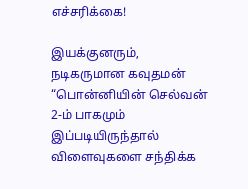எச்சரிக்கை!

இயக்குனரும், நடிகருமான கவுதமன் “பொன்னியின் செல்வன் 2-ம் பாகமும் இப்படியிருந்தால் விளைவுகளை சந்திக்க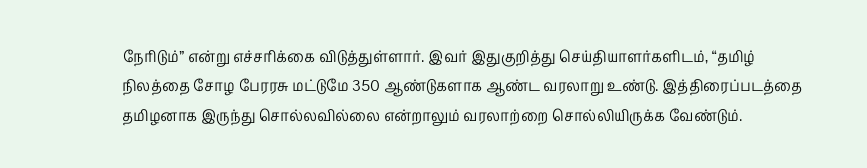நேரிடும்” என்று எச்சரிக்கை விடுத்துள்ளார். இவர் இதுகுறித்து செய்தியாளர்களிடம், “தமிழ் நிலத்தை சோழ பேரரசு மட்டுமே 350 ஆண்டுகளாக ஆண்ட வரலாறு உண்டு. இத்திரைப்படத்தை தமிழனாக இருந்து சொல்லவில்லை என்றாலும் வரலாற்றை சொல்லியிருக்க வேண்டும்.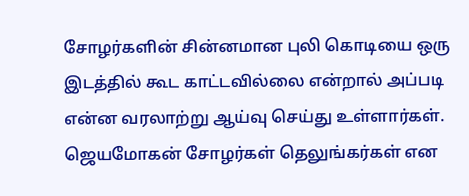சோழர்களின் சின்னமான புலி கொடியை ஒரு இடத்தில் கூட காட்டவில்லை என்றால் அப்படி என்ன வரலாற்று ஆய்வு செய்து உள்ளார்கள். ஜெயமோகன் சோழர்கள் தெலுங்கர்கள் என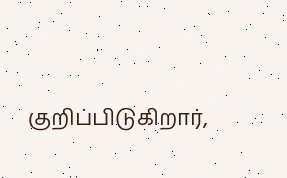குறிப்பிடுகிறார்,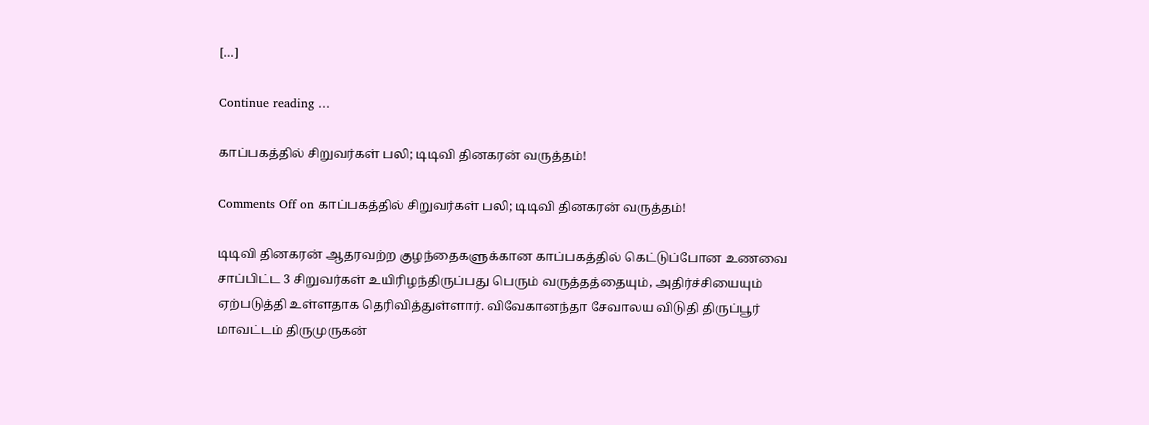[…]

Continue reading …

காப்பகத்தில் சிறுவர்கள் பலி; டிடிவி தினகரன் வருத்தம்!

Comments Off on காப்பகத்தில் சிறுவர்கள் பலி; டிடிவி தினகரன் வருத்தம்!

டிடிவி தினகரன் ஆதரவற்ற குழந்தைகளுக்கான காப்பகத்தில் கெட்டுப்போன உணவை சாப்பிட்ட 3 சிறுவர்கள் உயிரிழந்திருப்பது பெரும் வருத்தத்தையும், அதிர்ச்சியையும் ஏற்படுத்தி உள்ளதாக தெரிவித்துள்ளார். விவேகானந்தா சேவாலய விடுதி திருப்பூர் மாவட்டம் திருமுருகன்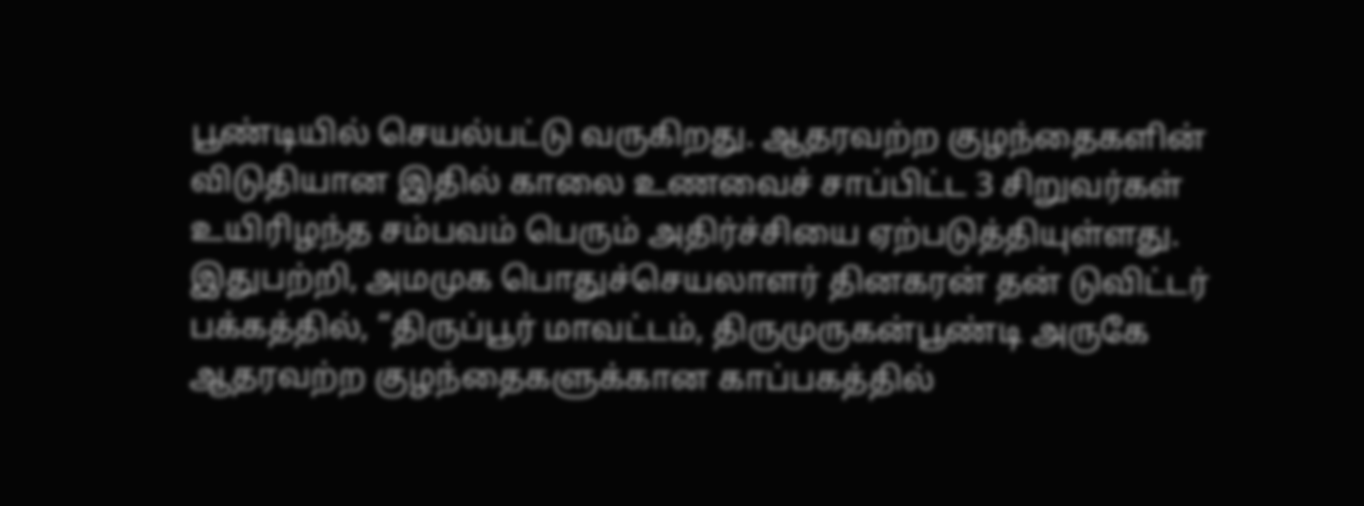பூண்டியில் செயல்பட்டு வருகிறது. ஆதரவற்ற குழந்தைகளின் விடுதியான இதில் காலை உணவைச் சாப்பிட்ட 3 சிறுவர்கள் உயிரிழந்த சம்பவம் பெரும் அதிர்ச்சியை ஏற்படுத்தியுள்ளது. இதுபற்றி, அமமுக பொதுச்செயலாளர் தினகரன் தன் டுவிட்டர் பக்கத்தில், “திருப்பூர் மாவட்டம், திருமுருகன்பூண்டி அருகே ஆதரவற்ற குழந்தைகளுக்கான காப்பகத்தில்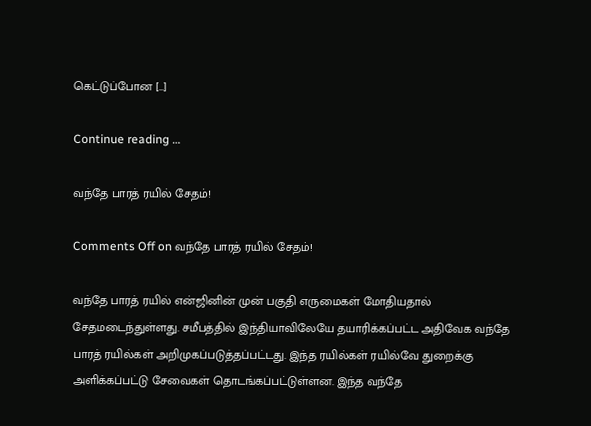கெட்டுப்போன […]

Continue reading …

வந்தே பாரத் ரயில் சேதம்!

Comments Off on வந்தே பாரத் ரயில் சேதம்!

வந்தே பாரத் ரயில் என்ஜினின் முன் பகுதி எருமைகள் மோதியதால் சேதமடைந்துள்ளது. சமீபத்தில் இந்தியாவிலேயே தயாரிக்கப்பட்ட அதிவேக வந்தே பாரத் ரயில்கள் அறிமுகப்படுத்தப்பட்டது. இந்த ரயில்கள் ரயில்வே துறைக்கு அளிக்கப்பட்டு சேவைகள் தொடங்கப்பட்டுள்ளன. இந்த வந்தே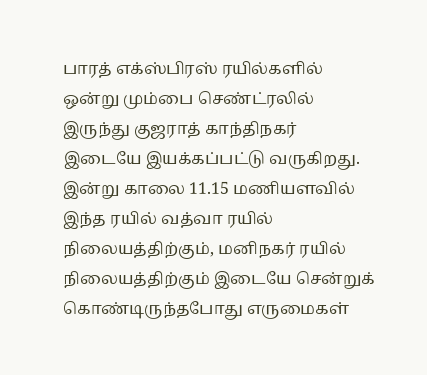பாரத் எக்ஸ்பிரஸ் ரயில்களில் ஒன்று மும்பை செண்ட்ரலில் இருந்து குஜராத் காந்திநகர் இடையே இயக்கப்பட்டு வருகிறது. இன்று காலை 11.15 மணியளவில் இந்த ரயில் வத்வா ரயில் நிலையத்திற்கும், மனிநகர் ரயில் நிலையத்திற்கும் இடையே சென்றுக் கொண்டிருந்தபோது எருமைகள்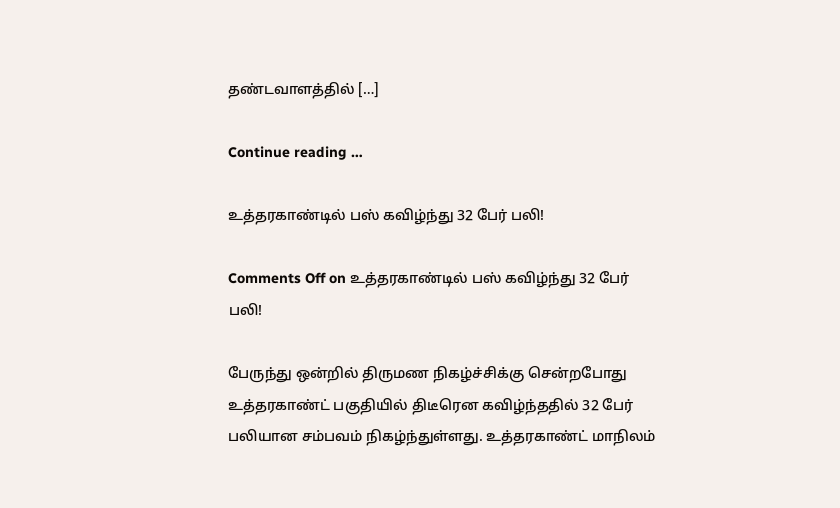தண்டவாளத்தில் […]

Continue reading …

உத்தரகாண்டில் பஸ் கவிழ்ந்து 32 பேர் பலி!

Comments Off on உத்தரகாண்டில் பஸ் கவிழ்ந்து 32 பேர் பலி!

பேருந்து ஒன்றில் திருமண நிகழ்ச்சிக்கு சென்றபோது உத்தரகாண்ட் பகுதியில் திடீரென கவிழ்ந்ததில் 32 பேர் பலியான சம்பவம் நிகழ்ந்துள்ளது. உத்தரகாண்ட் மாநிலம்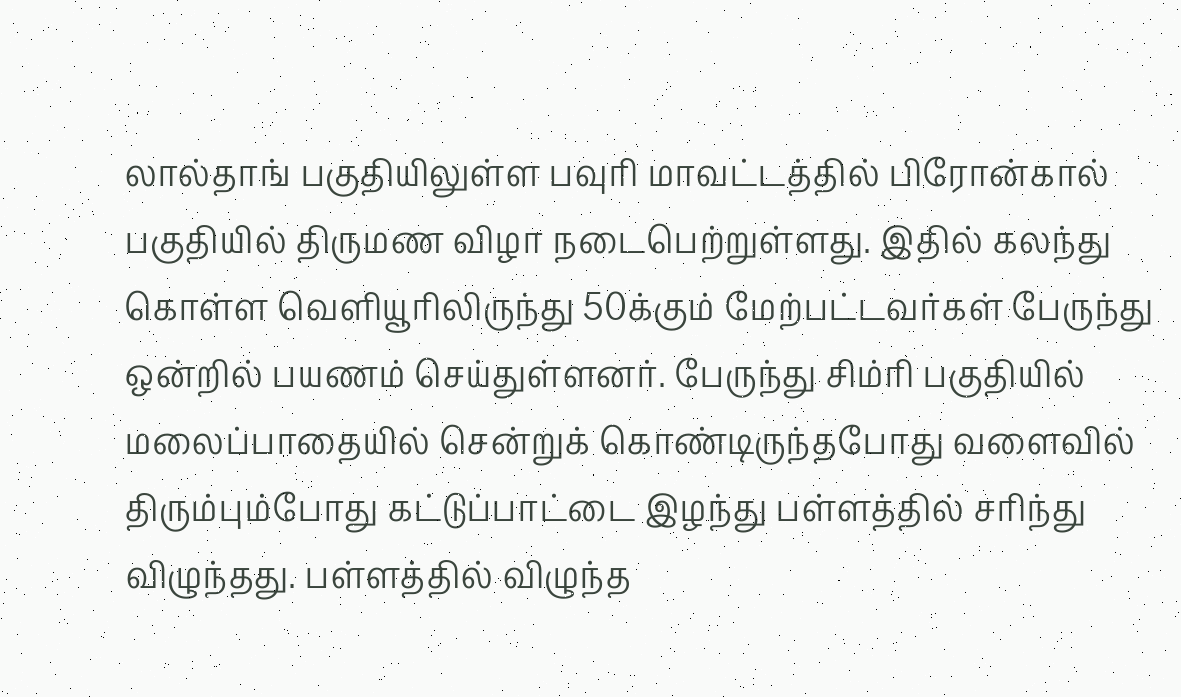லால்தாங் பகுதியிலுள்ள பவுரி மாவட்டத்தில் பிரோன்கால் பகுதியில் திருமண விழா நடைபெற்றுள்ளது. இதில் கலந்து கொள்ள வெளியூரிலிருந்து 50க்கும் மேற்பட்டவர்கள் பேருந்து ஒன்றில் பயணம் செய்துள்ளனர். பேருந்து சிம்ரி பகுதியில் மலைப்பாதையில் சென்றுக் கொண்டிருந்தபோது வளைவில் திரும்பும்போது கட்டுப்பாட்டை இழந்து பள்ளத்தில் சரிந்து விழுந்தது. பள்ளத்தில் விழுந்த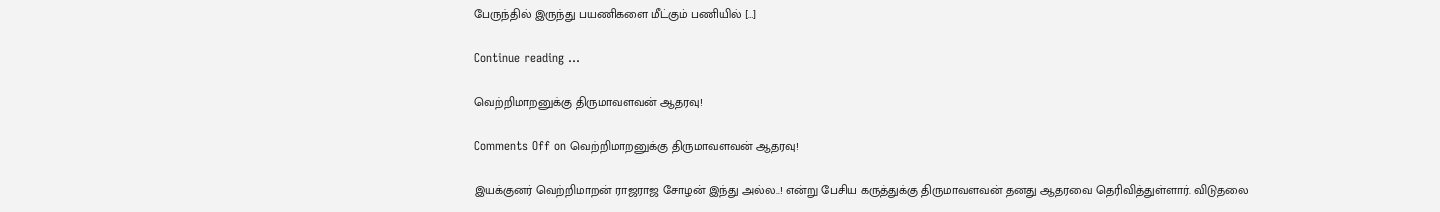பேருந்தில் இருந்து பயணிகளை மீட்கும் பணியில் […]

Continue reading …

வெற்றிமாறனுக்கு திருமாவளவன் ஆதரவு!

Comments Off on வெற்றிமாறனுக்கு திருமாவளவன் ஆதரவு!

இயக்குனர் வெற்றிமாறன் ராஜராஜ சோழன் இந்து அல்ல..! என்று பேசிய கருத்துக்கு திருமாவளவன் தனது ஆதரவை தெரிவித்துள்ளார். விடுதலை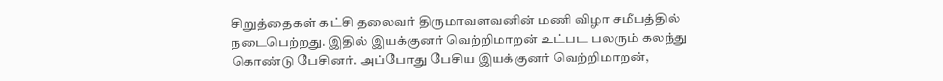சிறுத்தைகள் கட்சி தலைவர் திருமாவளவனின் மணி விழா சமீபத்தில் நடைபெற்றது. இதில் இயக்குனர் வெற்றிமாறன் உட்பட பலரும் கலந்து கொண்டு பேசினர். அப்போது பேசிய இயக்குனர் வெற்றிமாறன்,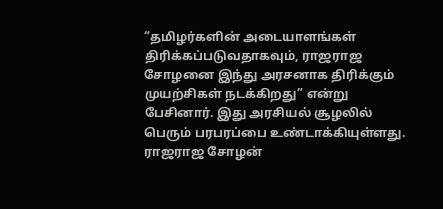“தமிழர்களின் அடையாளங்கள் திரிக்கப்படுவதாகவும், ராஜராஜ சோழனை இந்து அரசனாக திரிக்கும் முயற்சிகள் நடக்கிறது” என்று பேசினார். இது அரசியல் சூழலில் பெரும் பரபரப்பை உண்டாக்கியுள்ளது. ராஜராஜ சோழன்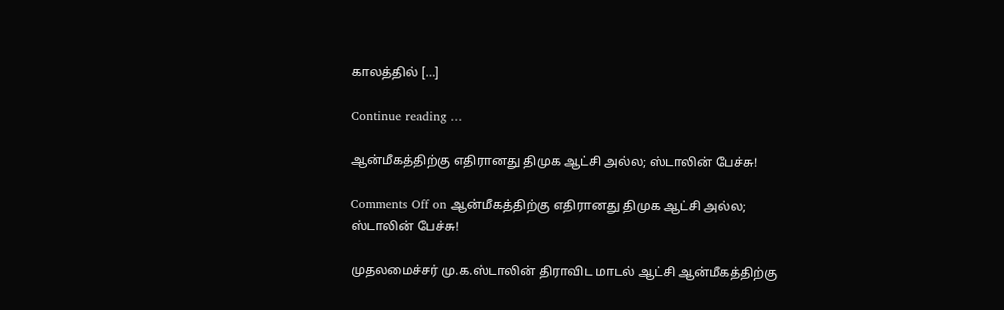காலத்தில் […]

Continue reading …

ஆன்மீகத்திற்கு எதிரானது திமுக ஆட்சி அல்ல; ஸ்டாலின் பேச்சு!

Comments Off on ஆன்மீகத்திற்கு எதிரானது திமுக ஆட்சி அல்ல; ஸ்டாலின் பேச்சு!

முதலமைச்சர் மு.க.ஸ்டாலின் திராவிட மாடல் ஆட்சி ஆன்மீகத்திற்கு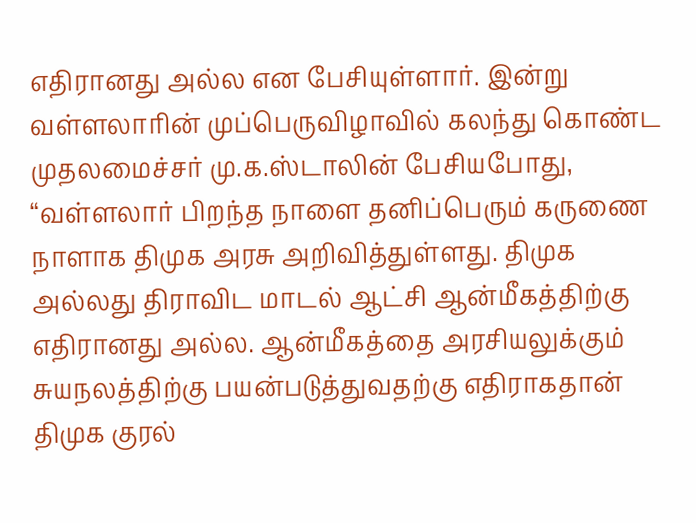எதிரானது அல்ல என பேசியுள்ளார். இன்று வள்ளலாரின் முப்பெருவிழாவில் கலந்து கொண்ட முதலமைச்சர் மு.க.ஸ்டாலின் பேசியபோது, “வள்ளலார் பிறந்த நாளை தனிப்பெரும் கருணை நாளாக திமுக அரசு அறிவித்துள்ளது. திமுக அல்லது திராவிட மாடல் ஆட்சி ஆன்மீகத்திற்கு எதிரானது அல்ல. ஆன்மீகத்தை அரசியலுக்கும் சுயநலத்திற்கு பயன்படுத்துவதற்கு எதிராகதான் திமுக குரல்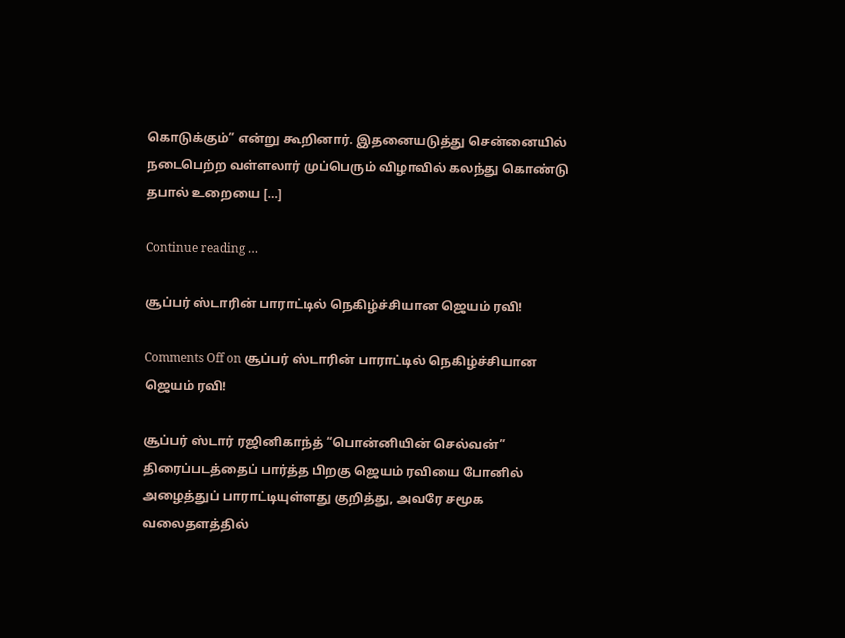கொடுக்கும்” என்று கூறினார். இதனையடுத்து சென்னையில் நடைபெற்ற வள்ளலார் முப்பெரும் விழாவில் கலந்து கொண்டு தபால் உறையை […]

Continue reading …

சூப்பர் ஸ்டாரின் பாராட்டில் நெகிழ்ச்சியான ஜெயம் ரவி!

Comments Off on சூப்பர் ஸ்டாரின் பாராட்டில் நெகிழ்ச்சியான ஜெயம் ரவி!

சூப்பர் ஸ்டார் ரஜினிகாந்த் “பொன்னியின் செல்வன்” திரைப்படத்தைப் பார்த்த பிறகு ஜெயம் ரவியை போனில் அழைத்துப் பாராட்டியுள்ளது குறித்து, அவரே சமூக வலைதளத்தில்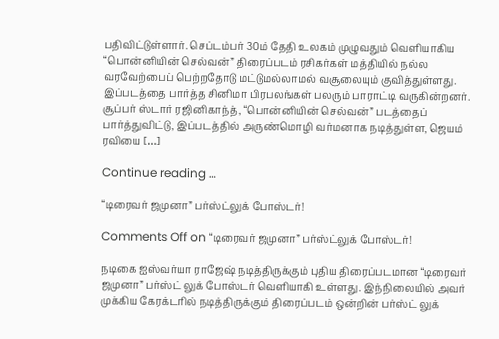பதிவிட்டுள்ளார். செப்டம்பர் 30ம் தேதி உலகம் முழுவதும் வெளியாகிய “பொன்னியின் செல்வன்” திரைப்படம் ரசிகர்கள் மத்தியில் நல்ல வரவேற்பைப் பெற்றதோடு மட்டுமல்லாமல் வசூலையும் குவித்துள்ளது. இப்படத்தை பார்த்த சினிமா பிரபலங்கள் பலரும் பாராட்டி வருகின்றனர். சூப்பர் ஸ்டார் ரஜினிகாந்த், “பொன்னியின் செல்வன்” படத்தைப் பார்த்துவிட்டு, இப்படத்தில் அருண்மொழி வர்மனாக நடித்துள்ள, ஜெயம் ரவியை […]

Continue reading …

“டிரைவர் ஜமுனா” பர்ஸ்ட்லுக் போஸ்டர்!

Comments Off on “டிரைவர் ஜமுனா” பர்ஸ்ட்லுக் போஸ்டர்!

நடிகை ஐஸ்வர்யா ராஜேஷ் நடித்திருக்கும் புதிய திரைப்படமான “டிரைவர் ஜமுனா” பர்ஸ்ட் லுக் போஸ்டர் வெளியாகி உள்ளது. இந்நிலையில் அவர் முக்கிய கேரக்டரில் நடித்திருக்கும் திரைப்படம் ஒன்றின் பர்ஸ்ட் லுக்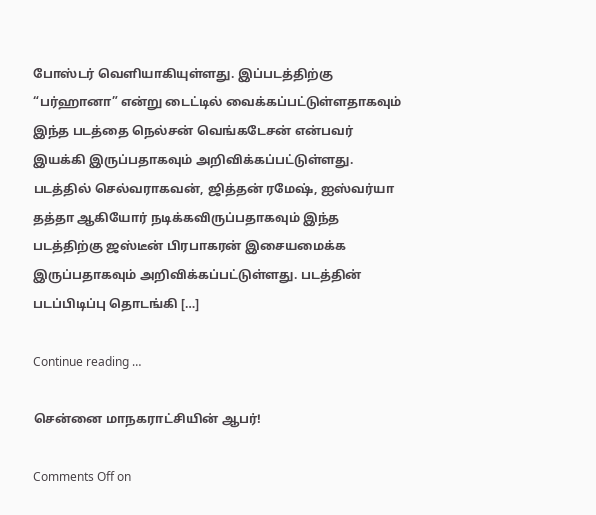போஸ்டர் வெளியாகியுள்ளது. இப்படத்திற்கு “பர்ஹானா” என்று டைட்டில் வைக்கப்பட்டுள்ளதாகவும் இந்த படத்தை நெல்சன் வெங்கடேசன் என்பவர் இயக்கி இருப்பதாகவும் அறிவிக்கப்பட்டுள்ளது. படத்தில் செல்வராகவன், ஜித்தன் ரமேஷ், ஐஸ்வர்யா தத்தா ஆகியோர் நடிக்கவிருப்பதாகவும் இந்த படத்திற்கு ஜஸ்டீன் பிரபாகரன் இசையமைக்க இருப்பதாகவும் அறிவிக்கப்பட்டுள்ளது. படத்தின் படப்பிடிப்பு தொடங்கி […]

Continue reading …

சென்னை மாநகராட்சியின் ஆபர்!

Comments Off on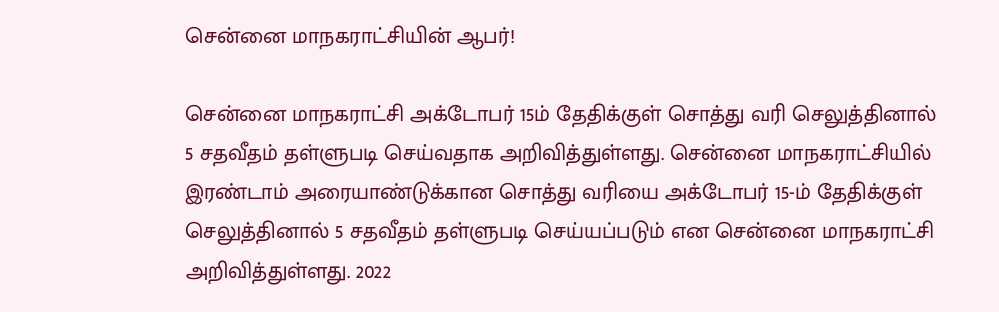சென்னை மாநகராட்சியின் ஆபர்!

சென்னை மாநகராட்சி அக்டோபர் 15ம் தேதிக்குள் சொத்து வரி செலுத்தினால் 5 சதவீதம் தள்ளுபடி செய்வதாக அறிவித்துள்ளது. சென்னை மாநகராட்சியில் இரண்டாம் அரையாண்டுக்கான சொத்து வரியை அக்டோபர் 15-ம் தேதிக்குள் செலுத்தினால் 5 சதவீதம் தள்ளுபடி செய்யப்படும் என சென்னை மாநகராட்சி அறிவித்துள்ளது. 2022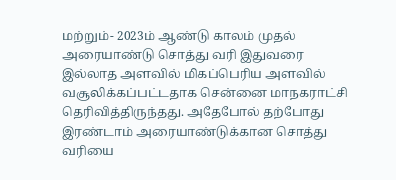மற்றும்- 2023ம் ஆண்டு காலம் முதல் அரையாண்டு சொத்து வரி இதுவரை இல்லாத அளவில் மிகப்பெரிய அளவில் வசூலிக்கப்பட்டதாக சென்னை மாநகராட்சி தெரிவித்திருந்தது. அதேபோல் தற்போது இரண்டாம் அரையாண்டுக்கான சொத்து வரியை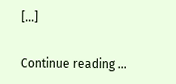[…]

Continue reading …